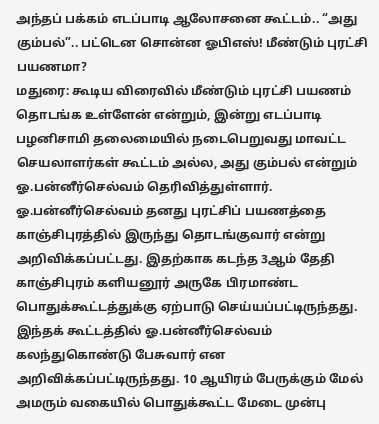அந்தப் பக்கம் எடப்பாடி ஆலோசனை கூட்டம்.. “அது கும்பல்”.. பட்டென சொன்ன ஓபிஎஸ்! மீண்டும் புரட்சி பயணமா?
மதுரை: கூடிய விரைவில் மீண்டும் புரட்சி பயணம் தொடங்க உள்ளேன் என்றும், இன்று எடப்பாடி பழனிசாமி தலைமையில் நடைபெறுவது மாவட்ட செயலாளர்கள் கூட்டம் அல்ல, அது கும்பல் என்றும் ஓ.பன்னீர்செல்வம் தெரிவித்துள்ளார்.
ஓ.பன்னீர்செல்வம் தனது புரட்சிப் பயணத்தை காஞ்சிபுரத்தில் இருந்து தொடங்குவார் என்று அறிவிக்கப்பட்டது. இதற்காக கடந்த 3ஆம் தேதி காஞ்சிபுரம் களியனூர் அருகே பிரமாண்ட பொதுக்கூட்டத்துக்கு ஏற்பாடு செய்யப்பட்டிருந்தது. இந்தக் கூட்டத்தில் ஓ.பன்னீர்செல்வம் கலந்துகொண்டு பேசுவார் என அறிவிக்கப்பட்டிருந்தது. 10 ஆயிரம் பேருக்கும் மேல் அமரும் வகையில் பொதுக்கூட்ட மேடை முன்பு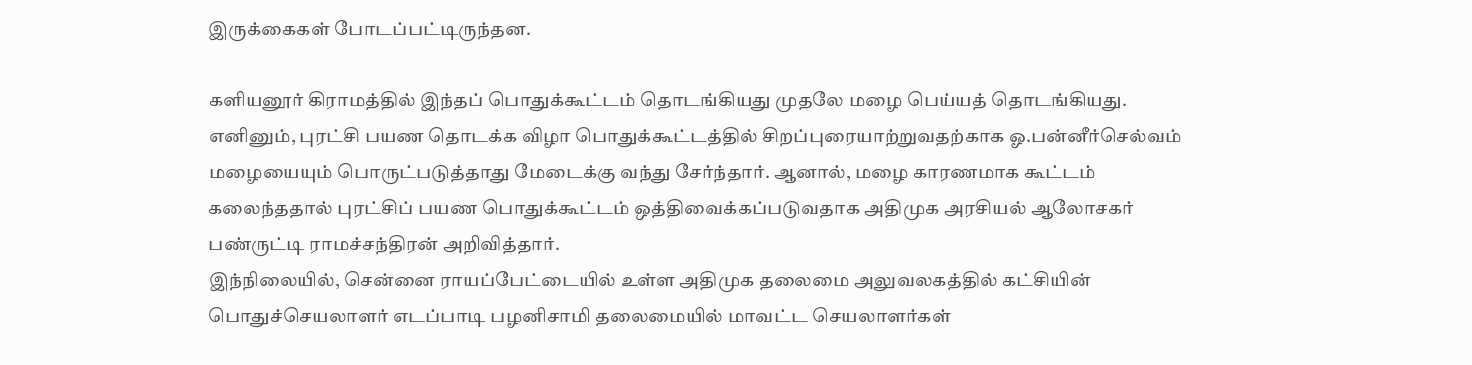இருக்கைகள் போடப்பட்டிருந்தன.

களியனூர் கிராமத்தில் இந்தப் பொதுக்கூட்டம் தொடங்கியது முதலே மழை பெய்யத் தொடங்கியது. எனினும், புரட்சி பயண தொடக்க விழா பொதுக்கூட்டத்தில் சிறப்புரையாற்றுவதற்காக ஓ.பன்னீர்செல்வம் மழையையும் பொருட்படுத்தாது மேடைக்கு வந்து சேர்ந்தார். ஆனால், மழை காரணமாக கூட்டம் கலைந்ததால் புரட்சிப் பயண பொதுக்கூட்டம் ஒத்திவைக்கப்படுவதாக அதிமுக அரசியல் ஆலோசகர் பண்ருட்டி ராமச்சந்திரன் அறிவித்தார்.
இந்நிலையில், சென்னை ராயப்பேட்டையில் உள்ள அதிமுக தலைமை அலுவலகத்தில் கட்சியின் பொதுச்செயலாளர் எடப்பாடி பழனிசாமி தலைமையில் மாவட்ட செயலாளர்கள்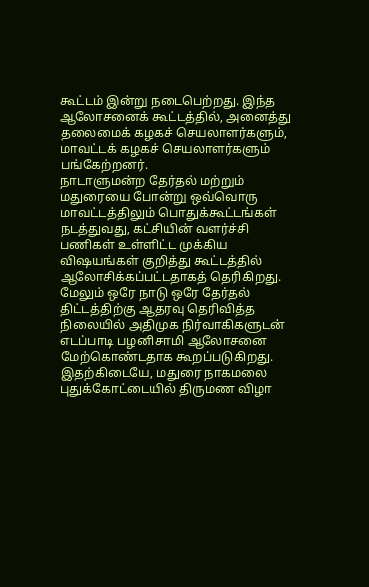கூட்டம் இன்று நடைபெற்றது. இந்த ஆலோசனைக் கூட்டத்தில், அனைத்து தலைமைக் கழகச் செயலாளர்களும், மாவட்டக் கழகச் செயலாளர்களும் பங்கேற்றனர்.
நாடாளுமன்ற தேர்தல் மற்றும் மதுரையை போன்று ஒவ்வொரு மாவட்டத்திலும் பொதுக்கூட்டங்கள் நடத்துவது, கட்சியின் வளர்ச்சி பணிகள் உள்ளிட்ட முக்கிய விஷயங்கள் குறித்து கூட்டத்தில் ஆலோசிக்கப்பட்டதாகத் தெரிகிறது. மேலும் ஒரே நாடு ஒரே தேர்தல் திட்டத்திற்கு ஆதரவு தெரிவித்த நிலையில் அதிமுக நிர்வாகிகளுடன் எடப்பாடி பழனிசாமி ஆலோசனை மேற்கொண்டதாக கூறப்படுகிறது.
இதற்கிடையே, மதுரை நாகமலை புதுக்கோட்டையில் திருமண விழா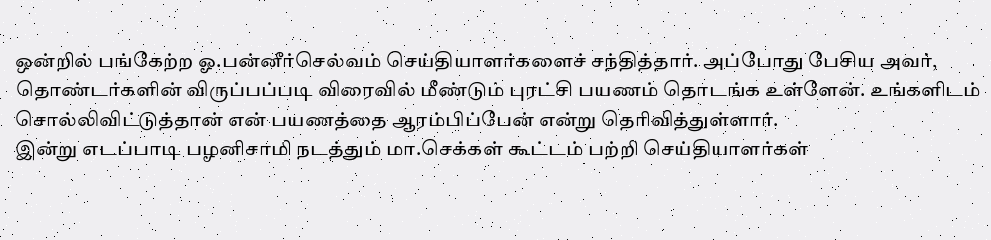ஒன்றில் பங்கேற்ற ஓ.பன்னீர்செல்வம் செய்தியாளர்களைச் சந்தித்தார். அப்போது பேசிய அவர், தொண்டர்களின் விருப்பப்படி விரைவில் மீண்டும் புரட்சி பயணம் தொடங்க உள்ளேன். உங்களிடம் சொல்லிவிட்டுத்தான் என் பயணத்தை ஆரம்பிப்பேன் என்று தெரிவித்துள்ளார்.
இன்று எடப்பாடி பழனிசாமி நடத்தும் மா.செக்கள் கூட்டம் பற்றி செய்தியாளர்கள்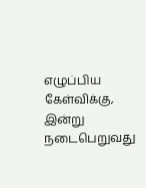எழுப்பிய கேள்விக்கு, இன்று நடைபெறுவது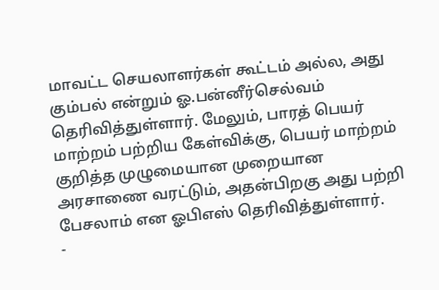மாவட்ட செயலாளர்கள் கூட்டம் அல்ல, அது கும்பல் என்றும் ஓ.பன்னீர்செல்வம் தெரிவித்துள்ளார். மேலும், பாரத் பெயர் மாற்றம் பற்றிய கேள்விக்கு, பெயர் மாற்றம் குறித்த முழுமையான முறையான அரசாணை வரட்டும், அதன்பிறகு அது பற்றி பேசலாம் என ஓபிஎஸ் தெரிவித்துள்ளார்.
-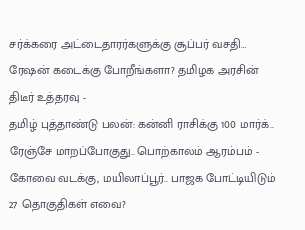சர்க்கரை அட்டைதாரர்களுக்கு சூப்பர் வசதி… ரேஷன் கடைக்கு போறீங்களா? தமிழக அரசின் திடீர் உத்தரவு -
தமிழ் புத்தாண்டு பலன்: கன்னி ராசிக்கு 100 மார்க்.. ரேஞ்சே மாறப்போகுது.. பொற்காலம் ஆரம்பம் -
கோவை வடக்கு, மயிலாப்பூர்.. பாஜக போட்டியிடும் 27 தொகுதிகள் எவை?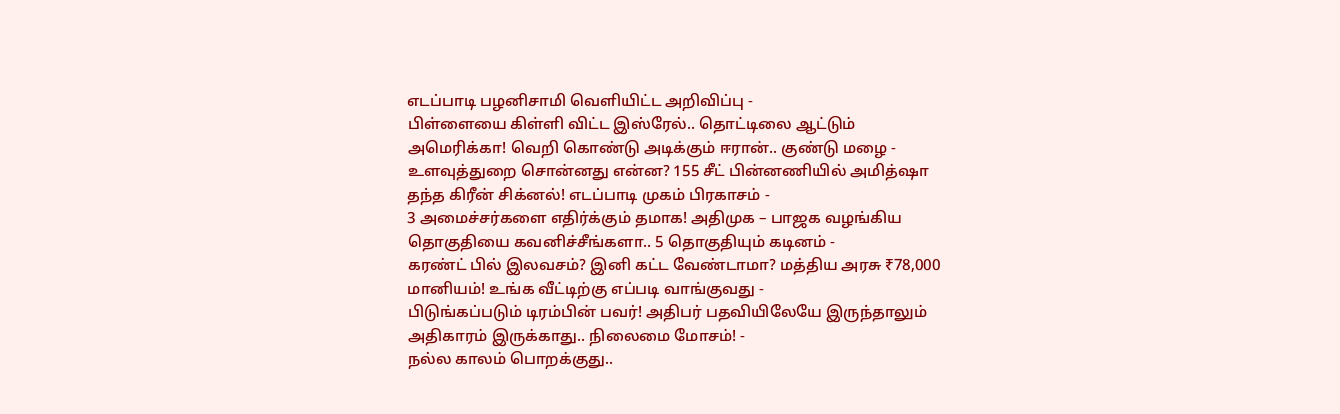எடப்பாடி பழனிசாமி வெளியிட்ட அறிவிப்பு -
பிள்ளையை கிள்ளி விட்ட இஸ்ரேல்.. தொட்டிலை ஆட்டும் அமெரிக்கா! வெறி கொண்டு அடிக்கும் ஈரான்.. குண்டு மழை -
உளவுத்துறை சொன்னது என்ன? 155 சீட் பின்னணியில் அமித்ஷா தந்த கிரீன் சிக்னல்! எடப்பாடி முகம் பிரகாசம் -
3 அமைச்சர்களை எதிர்க்கும் தமாக! அதிமுக – பாஜக வழங்கிய தொகுதியை கவனிச்சீங்களா.. 5 தொகுதியும் கடினம் -
கரண்ட் பில் இலவசம்? இனி கட்ட வேண்டாமா? மத்திய அரசு ₹78,000 மானியம்! உங்க வீட்டிற்கு எப்படி வாங்குவது -
பிடுங்கப்படும் டிரம்பின் பவர்! அதிபர் பதவியிலேயே இருந்தாலும் அதிகாரம் இருக்காது.. நிலைமை மோசம்! -
நல்ல காலம் பொறக்குது..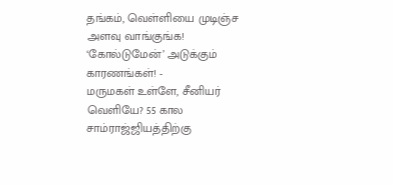தங்கம், வெள்ளியை முடிஞ்ச அளவு வாங்குங்க! ‘கோல்டுமேன்’ அடுக்கும் காரணங்கள்! -
மருமகள் உள்ளே, சீனியர் வெளியே? 55 கால சாம்ராஜ்ஜியத்திற்கு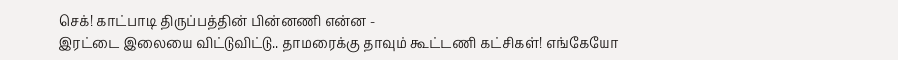செக்! காட்பாடி திருப்பத்தின் பின்னணி என்ன -
இரட்டை இலையை விட்டுவிட்டு.. தாமரைக்கு தாவும் கூட்டணி கட்சிகள்! எங்கேயோ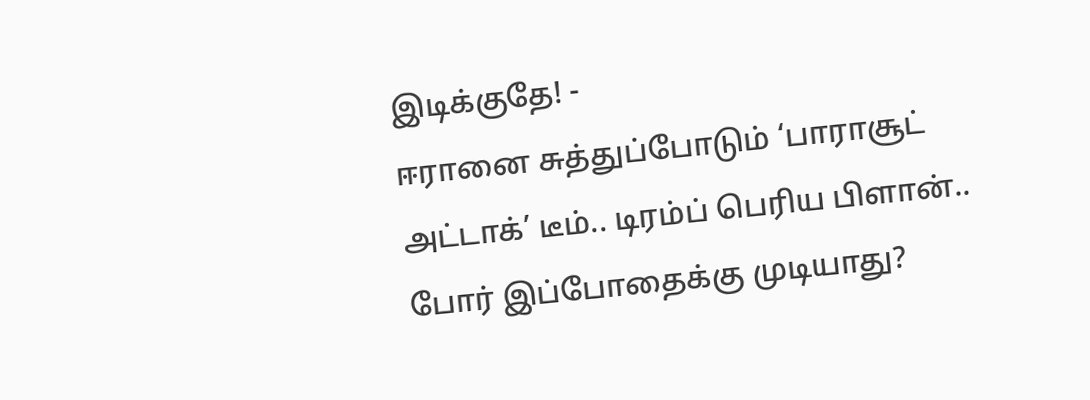இடிக்குதே! -
ஈரானை சுத்துப்போடும் ‘பாராசூட் அட்டாக்’ டீம்.. டிரம்ப் பெரிய பிளான்.. போர் இப்போதைக்கு முடியாது?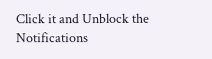Click it and Unblock the Notifications